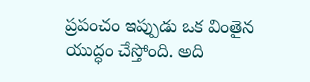ప్రపంచం ఇప్పుడు ఒక వింతైన యుద్ధం చేస్తోంది. అది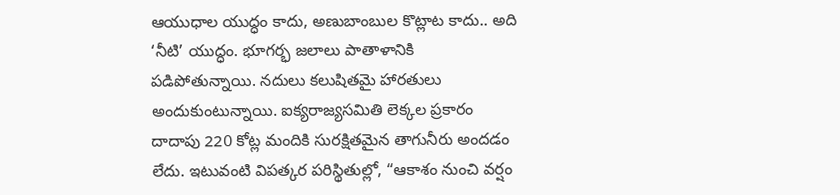ఆయుధాల యుద్ధం కాదు, అణుబాంబుల కొట్లాట కాదు.. అది ‘నీటి’ యుద్ధం. భూగర్భ జలాలు పాతాళానికి పడిపోతున్నాయి. నదులు కలుషితమై హారతులు అందుకుంటున్నాయి. ఐక్యరాజ్యసమితి లెక్కల ప్రకారం దాదాపు 220 కోట్ల మందికి సురక్షితమైన తాగునీరు అందడం లేదు. ఇటువంటి విపత్కర పరిస్థితుల్లో, “ఆకాశం నుంచి వర్షం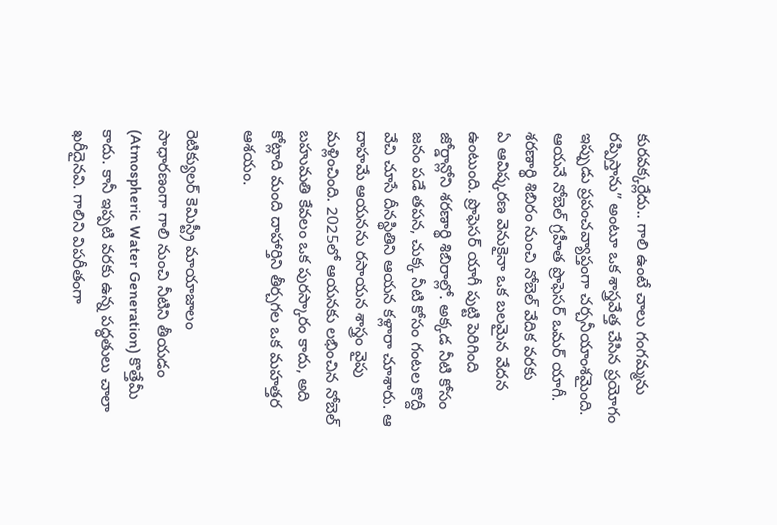కురవక్కర్లేదు.. గాలి ఉంటే చాలు గంగమ్మను రప్పిస్తాను” అంటూ ఒక శాస్త్రవేత్త చేసిన ప్రయోగం ఇప్పుడు ప్రపంచవ్యాప్తంగా చర్చనీయాంశమైంది. ఆయనే నోబెల్ గ్రహీత ప్రొఫెసర్ ఒమర్ యాగీ.
శరణార్థి శిబిరం నుంచి నోబెల్ వేదిక వరకు
ఏ ఆవిష్కరణ వెనుకైనా ఒక బలమైన వేదన ఉంటుంది. ప్రొఫెసర్ యాగీ పుట్టి పెరిగింది జోర్డాన్లోని శరణార్థి శిబిరాల్లో. అక్కడ నీటి కోసం జనం పడే తపన, చుక్క నీటి కోసం గంటల కొద్దీ వేచి చూసే దీనస్థితిని ఆయన కళ్లారా చూశారు. ఆ దాహమే ఆయనను రసాయన శాస్త్రం వైపు మళ్లించింది. 2025లో ఆయనకు లభించిన నోబెల్ బహుమతి కేవలం ఒక పురస్కారం కాదు, అది కోట్లాది మంది దాహార్తిని తీర్చగల ఒక మహత్తర ఆశయం.

రెటిక్యులర్ కెమిస్ట్రీ మాయాజాలం
సాధారణంగా గాలి నుంచి నీటిని తీయడం (Atmospheric Water Generation) కొత్తేమీ కాదు. కానీ ఇప్పటి వరకు ఉన్న పద్ధతులు చాలా ఖరీదైనవి. గాలిని విపరీతంగా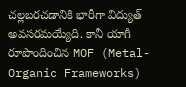చల్లబరచడానికి భారీగా విద్యుత్ అవసరమయ్యేది. కానీ యాగీ రూపొందించిన MOF (Metal-Organic Frameworks)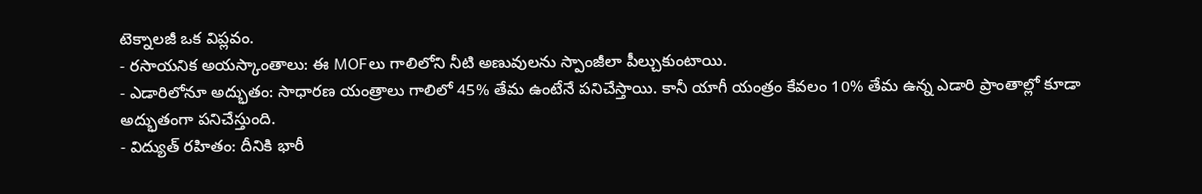టెక్నాలజీ ఒక విప్లవం.
- రసాయనిక అయస్కాంతాలు: ఈ MOFలు గాలిలోని నీటి అణువులను స్పాంజీలా పీల్చుకుంటాయి.
- ఎడారిలోనూ అద్భుతం: సాధారణ యంత్రాలు గాలిలో 45% తేమ ఉంటేనే పనిచేస్తాయి. కానీ యాగీ యంత్రం కేవలం 10% తేమ ఉన్న ఎడారి ప్రాంతాల్లో కూడా అద్భుతంగా పనిచేస్తుంది.
- విద్యుత్ రహితం: దీనికి భారీ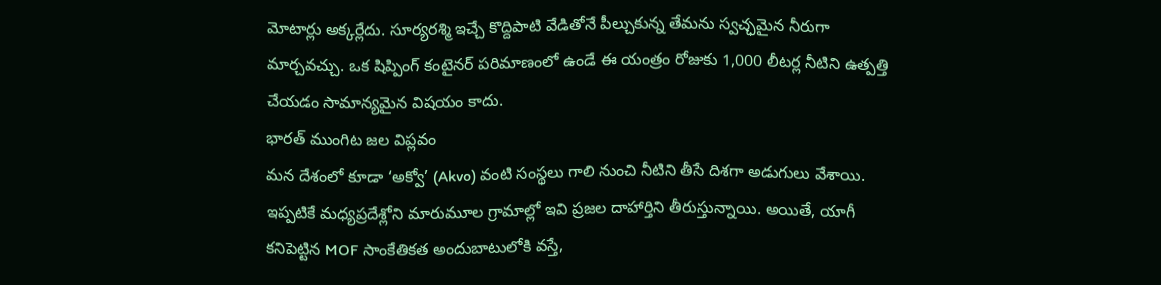మోటార్లు అక్కర్లేదు. సూర్యరశ్మి ఇచ్చే కొద్దిపాటి వేడితోనే పీల్చుకున్న తేమను స్వచ్ఛమైన నీరుగా మార్చవచ్చు. ఒక షిప్పింగ్ కంటైనర్ పరిమాణంలో ఉండే ఈ యంత్రం రోజుకు 1,000 లీటర్ల నీటిని ఉత్పత్తి చేయడం సామాన్యమైన విషయం కాదు.
భారత్ ముంగిట జల విప్లవం
మన దేశంలో కూడా ‘అక్వో’ (Akvo) వంటి సంస్థలు గాలి నుంచి నీటిని తీసే దిశగా అడుగులు వేశాయి. ఇప్పటికే మధ్యప్రదేశ్లోని మారుమూల గ్రామాల్లో ఇవి ప్రజల దాహార్తిని తీరుస్తున్నాయి. అయితే, యాగీ కనిపెట్టిన MOF సాంకేతికత అందుబాటులోకి వస్తే,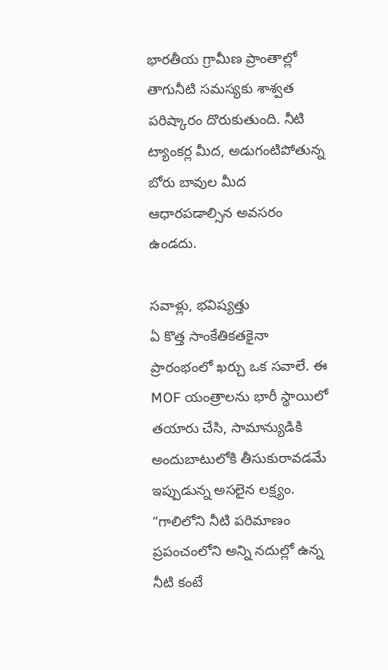భారతీయ గ్రామీణ ప్రాంతాల్లో తాగునీటి సమస్యకు శాశ్వత పరిష్కారం దొరుకుతుంది. నీటి ట్యాంకర్ల మీద, అడుగంటిపోతున్న బోరు బావుల మీద ఆధారపడాల్సిన అవసరం ఉండదు.

సవాళ్లు, భవిష్యత్తు
ఏ కొత్త సాంకేతికతకైనా ప్రారంభంలో ఖర్చు ఒక సవాలే. ఈ MOF యంత్రాలను భారీ స్థాయిలో తయారు చేసి, సామాన్యుడికి అందుబాటులోకి తీసుకురావడమే ఇప్పుడున్న అసలైన లక్ష్యం. “గాలిలోని నీటి పరిమాణం ప్రపంచంలోని అన్ని నదుల్లో ఉన్న నీటి కంటే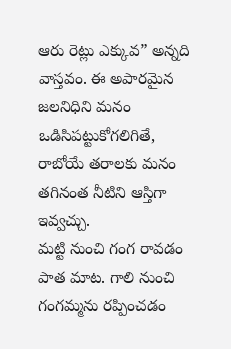ఆరు రెట్లు ఎక్కువ” అన్నది వాస్తవం. ఈ అపారమైన జలనిధిని మనం ఒడిసిపట్టుకోగలిగితే, రాబోయే తరాలకు మనం తగినంత నీటిని ఆస్తిగా ఇవ్వచ్చు.
మట్టి నుంచి గంగ రావడం పాత మాట. గాలి నుంచి గంగమ్మను రప్పించడం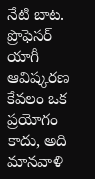నేటి బాట. ప్రొఫెసర్ యాగీ ఆవిష్కరణ కేవలం ఒక ప్రయోగం కాదు, అది మానవాళి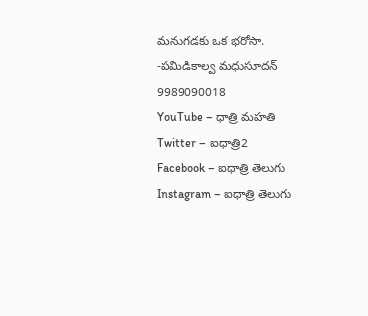మనుగడకు ఒక భరోసా.
-పమిడికాల్వ మధుసూదన్
9989090018
YouTube – ధాత్రి మహతి
Twitter – ఐధాత్రి2
Facebook – ఐధాత్రి తెలుగు
Instagram – ఐధాత్రి తెలుగు